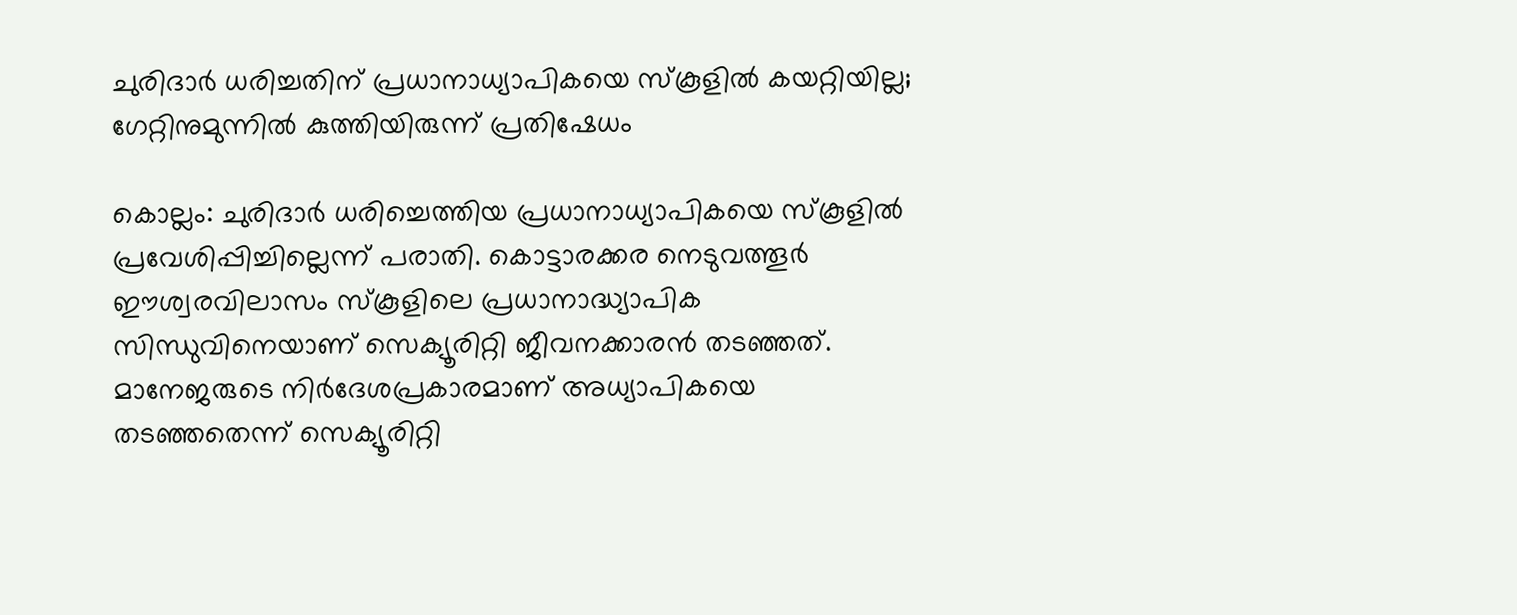ചുരിദാർ ധരിച്ചതിന് പ്രധാനാധ്യാപികയെ സ്കൂളിൽ കയറ്റിയില്ല; ഗേറ്റിനുമുന്നിൽ കുത്തിയിരുന്ന് പ്രതിഷേധം

കൊല്ലം: ചുരിദാർ ധരിച്ചെത്തിയ പ്രധാനാധ്യാപികയെ സ്‌കൂളിൽ പ്രവേശിപ്പിച്ചില്ലെന്ന് പരാതി. കൊട്ടാരക്കര നെടുവത്തൂർ ഈശ്വരവിലാസം സ്‌കൂളിലെ പ്രധാനാദ്ധ്യാപിക സിന്ധുവിനെയാണ് സെക്യൂരിറ്റി ജീവനക്കാരൻ തടഞ്ഞത്. മാനേജരുടെ നിർദേശപ്രകാരമാണ് അധ്യാപികയെ തടഞ്ഞതെന്ന് സെക്യൂരിറ്റി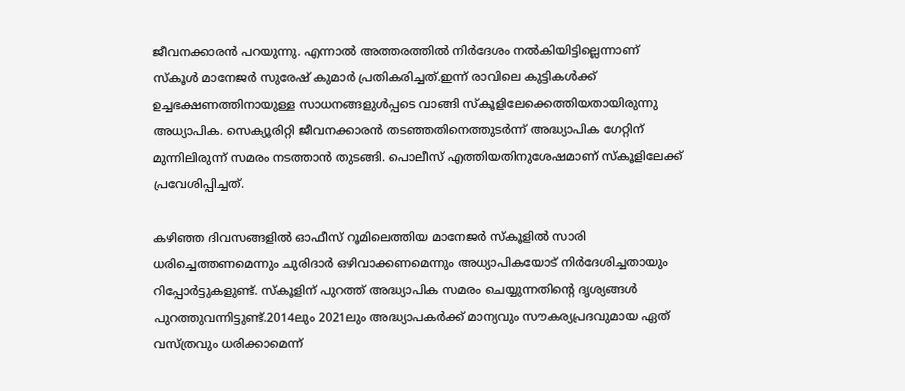ജീവനക്കാരൻ പറയുന്നു. എന്നാൽ അത്തരത്തിൽ നിർദേശം നൽകിയിട്ടില്ലെന്നാണ് സ്കൂൾ മാനേജർ സുരേഷ്‌ കുമാർ പ്രതികരിച്ചത്.ഇന്ന് രാവിലെ കുട്ടികൾക്ക് ഉച്ചഭക്ഷണത്തിനായുള്ള സാധനങ്ങളുൾപ്പടെ വാങ്ങി സ്‌കൂളിലേക്കെത്തിയതായിരുന്നു അധ്യാപിക. സെക്യൂരിറ്റി ജീവനക്കാരൻ തടഞ്ഞതിനെത്തുടർന്ന് അദ്ധ്യാപിക ഗേറ്റിന് മുന്നിലിരുന്ന് സമരം നടത്താൻ തുടങ്ങി. പൊലീസ് എത്തിയതിനുശേഷമാണ് സ്‌കൂളിലേക്ക് പ്രവേശിപ്പിച്ചത്.

കഴിഞ്ഞ ദിവസങ്ങളിൽ ഓഫീസ് റൂമിലെത്തിയ മാനേജർ സ്‌കൂളിൽ സാരി ധരിച്ചെത്തണമെന്നും ചുരിദാർ ഒഴിവാക്കണമെന്നും അധ്യാപികയോട് നിർദേശിച്ചതായും റിപ്പോർട്ടുകളുണ്ട്. സ്‌കൂളിന് പുറത്ത് അദ്ധ്യാപിക സമരം ചെയ്യുന്നതിന്റെ ദൃശ്യങ്ങൾ പുറത്തുവന്നിട്ടുണ്ട്.2014ലും 2021ലും അദ്ധ്യാപകർക്ക് മാന്യവും സൗകര്യപ്രദവുമായ ഏത് വസ്‌ത്രവും ധരിക്കാമെന്ന്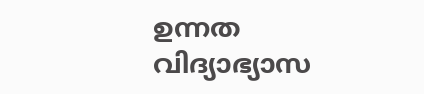ഉന്നത‌ വിദ്യാഭ്യാസ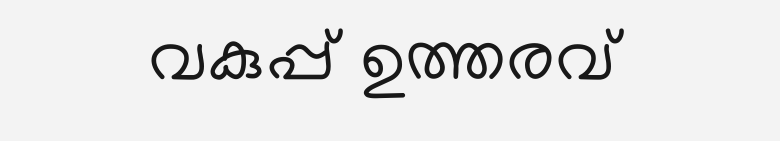വകുപ്പ് ഉത്തരവ്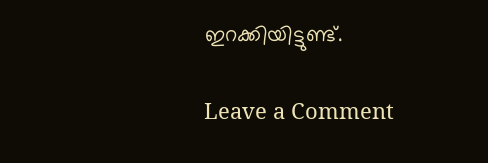ഇറക്കിയിട്ടുണ്ട്.

Leave a Comment